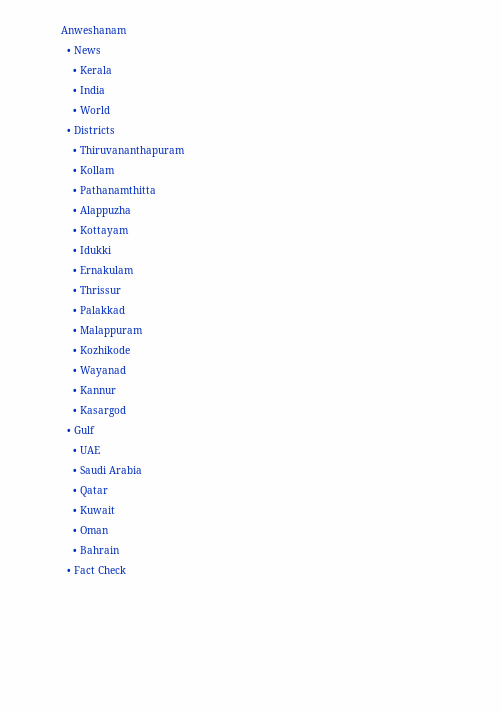Anweshanam
  • News
    • Kerala
    • India
    • World
  • Districts
    • Thiruvananthapuram
    • Kollam
    • Pathanamthitta
    • Alappuzha
    • Kottayam
    • Idukki
    • Ernakulam
    • Thrissur
    • Palakkad
    • Malappuram
    • Kozhikode
    • Wayanad
    • Kannur
    • Kasargod
  • Gulf
    • UAE
    • Saudi Arabia
    • Qatar
    • Kuwait
    • Oman
    • Bahrain
  • Fact Check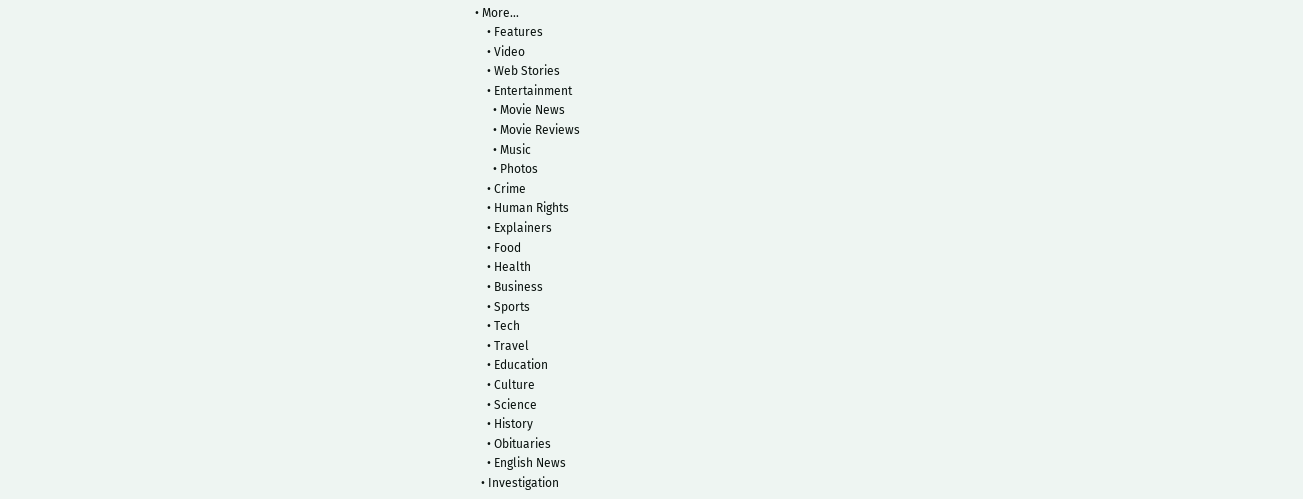• More…
    • Features
    • Video
    • Web Stories
    • Entertainment
      • Movie News
      • Movie Reviews
      • Music
      • Photos
    • Crime
    • Human Rights
    • Explainers
    • Food
    • Health
    • Business
    • Sports
    • Tech
    • Travel
    • Education
    • Culture
    • Science
    • History
    • Obituaries
    • English News
  • Investigation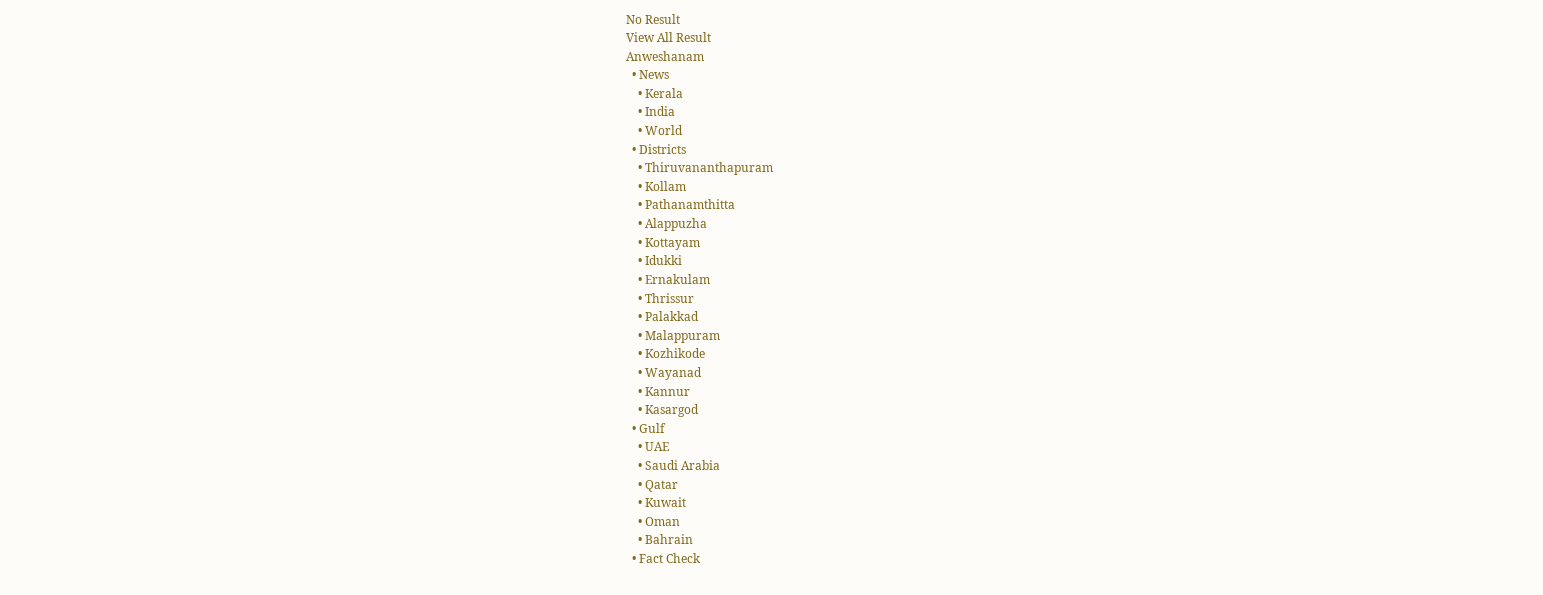No Result
View All Result
Anweshanam
  • News
    • Kerala
    • India
    • World
  • Districts
    • Thiruvananthapuram
    • Kollam
    • Pathanamthitta
    • Alappuzha
    • Kottayam
    • Idukki
    • Ernakulam
    • Thrissur
    • Palakkad
    • Malappuram
    • Kozhikode
    • Wayanad
    • Kannur
    • Kasargod
  • Gulf
    • UAE
    • Saudi Arabia
    • Qatar
    • Kuwait
    • Oman
    • Bahrain
  • Fact Check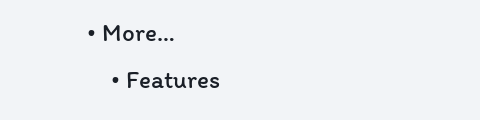• More…
    • Features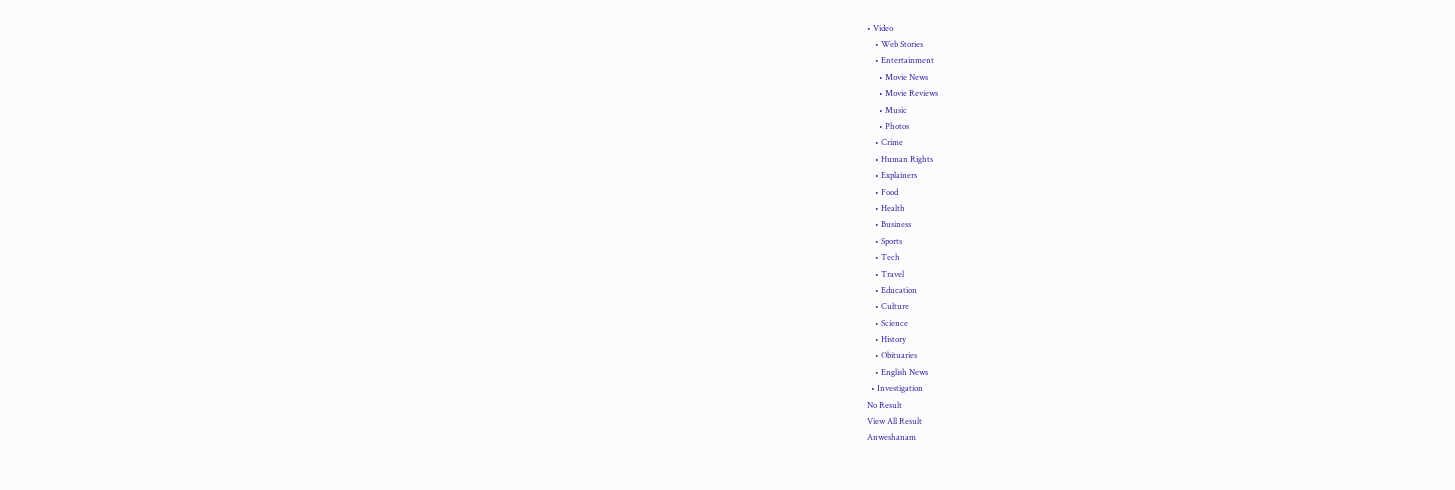• Video
    • Web Stories
    • Entertainment
      • Movie News
      • Movie Reviews
      • Music
      • Photos
    • Crime
    • Human Rights
    • Explainers
    • Food
    • Health
    • Business
    • Sports
    • Tech
    • Travel
    • Education
    • Culture
    • Science
    • History
    • Obituaries
    • English News
  • Investigation
No Result
View All Result
Anweshanam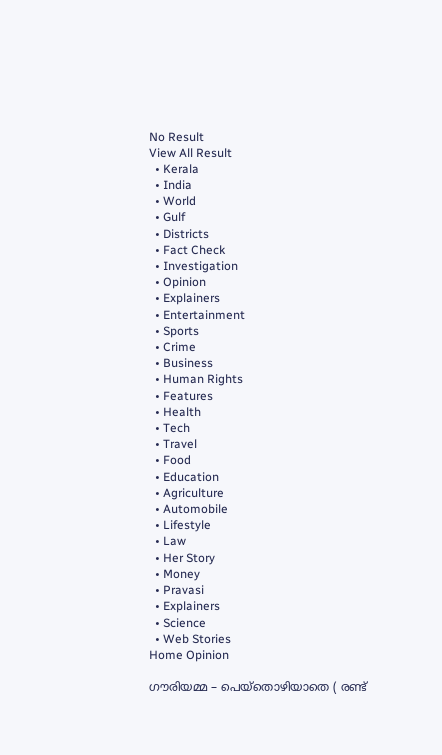No Result
View All Result
  • Kerala
  • India
  • World
  • Gulf
  • Districts
  • Fact Check
  • Investigation
  • Opinion
  • Explainers
  • Entertainment
  • Sports
  • Crime
  • Business
  • Human Rights
  • Features
  • Health
  • Tech
  • Travel
  • Food
  • Education
  • Agriculture
  • Automobile
  • Lifestyle
  • Law
  • Her Story
  • Money
  • Pravasi
  • Explainers
  • Science
  • Web Stories
Home Opinion

ഗൗരിയമ്മ – പെയ്തൊഴിയാതെ ( രണ്ട്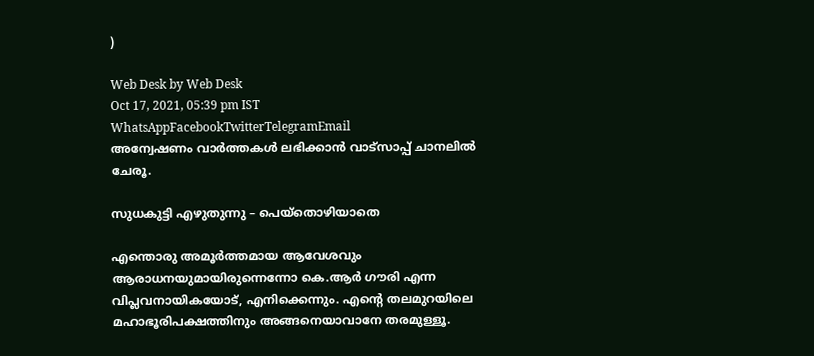)

Web Desk by Web Desk
Oct 17, 2021, 05:39 pm IST
WhatsAppFacebookTwitterTelegramEmail
അന്വേഷണം വാർത്തകൾ ലഭിക്കാന്‍ വാട്സാപ്പ് ചാനലില്‍ ചേരൂ.

സുധകുട്ടി എഴുതുന്നു – പെയ്തൊഴിയാതെ

എന്തൊരു അമൂർത്തമായ ആവേശവും ആരാധനയുമായിരുന്നെന്നോ കെ.ആർ ഗൗരി എന്ന വിപ്ലവനായികയോട്, എനിക്കെന്നും. എൻ്റെ തലമുറയിലെ മഹാഭൂരിപക്ഷത്തിനും അങ്ങനെയാവാനേ തരമുള്ളൂ.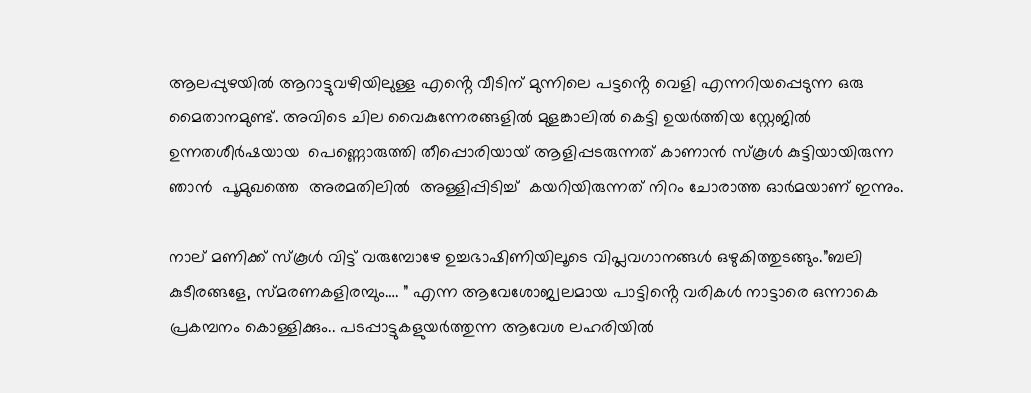ആലപ്പുഴയിൽ ആറാട്ടുവഴിയിലുള്ള എൻ്റെ വീടിന് മുന്നിലെ പട്ടൻ്റെ വെളി എന്നറിയപ്പെടുന്ന ഒരു മൈതാനമുണ്ട്. അവിടെ ചില വൈകുന്നേരങ്ങളിൽ മുളങ്കാലിൽ കെട്ടി ഉയർത്തിയ സ്റ്റേജിൽ ഉന്നതശീർഷയായ  പെണ്ണൊരുത്തി തീപ്പൊരിയായ് ആളിപ്പടരുന്നത് കാണാൻ സ്കൂൾ കുട്ടിയായിരുന്ന ഞാൻ  പൂമുഖത്തെ  അരമതിലിൽ  അള്ളിപ്പിടിച്ച്  കയറിയിരുന്നത് നിറം ചോരാത്ത ഓർമയാണ് ഇന്നും.

നാല് മണിക്ക് സ്കൂൾ വിട്ട് വരുമ്പോഴേ ഉച്ചഭാഷിണിയിലൂടെ വിപ്ലവഗാനങ്ങൾ ഒഴുകിത്തുടങ്ങും.”ബലി കുടീരങ്ങളേ, സ്മരണകളിരമ്പും…. ” എന്ന ആവേശോജ്വലമായ പാട്ടിൻ്റെ വരികൾ നാട്ടാരെ ഒന്നാകെ പ്രകമ്പനം കൊള്ളിക്കും.. പടപ്പാട്ടുകളുയർത്തുന്ന ആവേശ ലഹരിയിൽ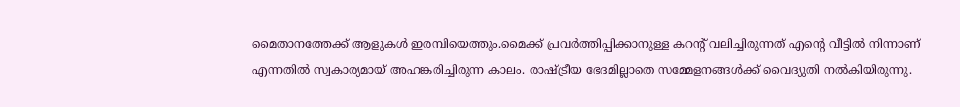മൈതാനത്തേക്ക് ആളുകൾ ഇരമ്പിയെത്തും.മൈക്ക് പ്രവർത്തിപ്പിക്കാനുള്ള കറൻ്റ് വലിച്ചിരുന്നത് എൻ്റെ വീട്ടിൽ നിന്നാണ് എന്നതിൽ സ്വകാര്യമായ് അഹങ്കരിച്ചിരുന്ന കാലം. രാഷ്ട്രീയ ഭേദമില്ലാതെ സമ്മേളനങ്ങൾക്ക് വൈദ്യുതി നൽകിയിരുന്നു.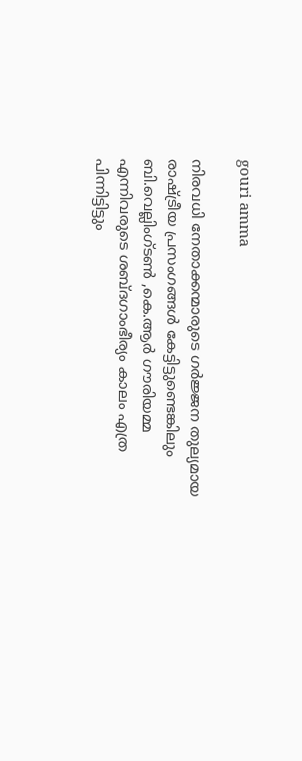gouri amma

നിരവധി നേതാക്കന്മാരുടെ ഗർജ്ജന തുല്യമായ രാഷ്ട്രീയ പ്രസംഗങ്ങൾ കേട്ടിട്ടുണ്ടെങ്കിലും ബി.വെല്ലിംഗ്ടൺ ,കെ.ആർ ഗൗരിയമ്മ എന്നിവരുടെ ശബ്ദഗാംഭീര്യം കാലം എത്ര പിന്നിട്ടിട്ടും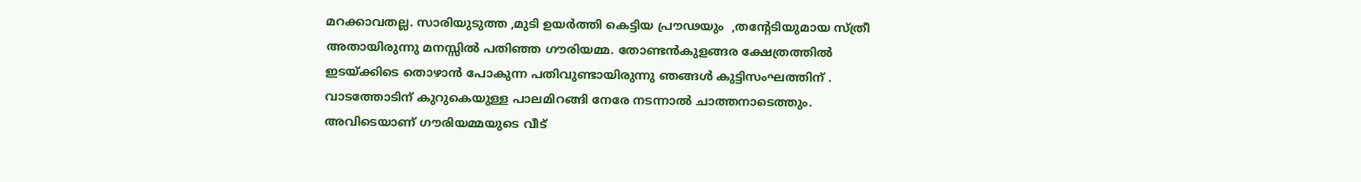മറക്കാവതല്ല. സാരിയുടുത്ത ,മുടി ഉയർത്തി കെട്ടിയ പ്രൗഢയും  ,തൻ്റേടിയുമായ സ്ത്രീ അതായിരുന്നു മനസ്സിൽ പതിഞ്ഞ ഗൗരിയമ്മ. തോണ്ടൻകുളങ്ങര ക്ഷേത്രത്തിൽ ഇടയ്ക്കിടെ തൊഴാൻ പോകുന്ന പതിവുണ്ടായിരുന്നു ഞങ്ങൾ കുട്ടിസംഘത്തിന് . വാടത്തോടിന് കുറുകെയുള്ള പാലമിറങ്ങി നേരേ നടന്നാൽ ചാത്തനാടെത്തും. അവിടെയാണ് ഗൗരിയമ്മയുടെ വീട്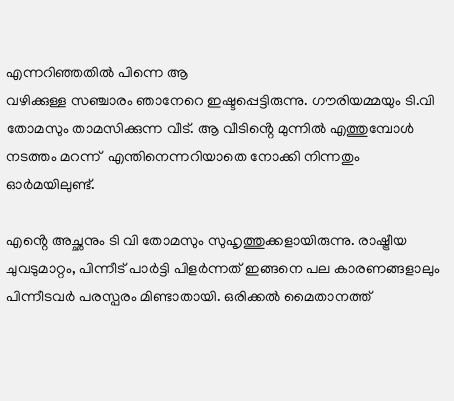എന്നറിഞ്ഞതിൽ പിന്നെ ആ
വഴിക്കുള്ള സഞ്ചാരം ഞാനേറെ ഇഷ്ടപ്പെട്ടിരുന്നു. ഗൗരിയമ്മയും ടി.വി തോമസും താമസിക്കുന്ന വീട്. ആ വീടിൻ്റെ മുന്നിൽ എത്തുമ്പോൾ നടത്തം മറന്ന്  എന്തിനെന്നറിയാതെ നോക്കി നിന്നതും ഓർമയിലുണ്ട്.

എൻ്റെ അച്ഛനും ടി വി തോമസും സുഹൃത്തുക്കളായിരുന്നു. രാഷ്ട്രീയ ചുവടുമാറ്റം, പിന്നീട് പാർട്ടി പിളർന്നത് ഇങ്ങനെ പല കാരണങ്ങളാലും പിന്നീടവർ പരസ്പരം മിണ്ടാതായി. ഒരിക്കൽ മൈതാനത്ത്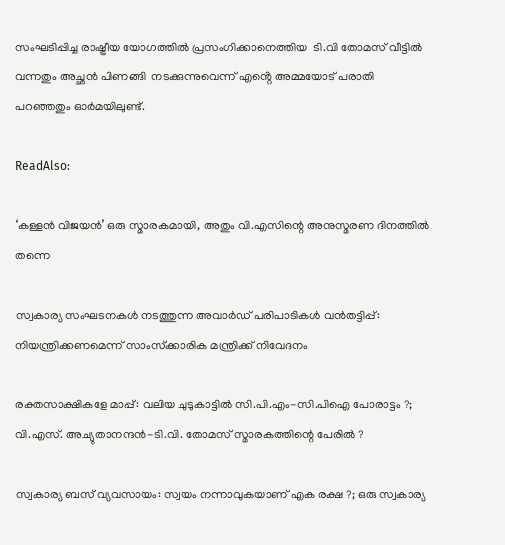സംഘടിപ്പിച്ച രാഷ്ട്രീയ യോഗത്തിൽ പ്രസംഗിക്കാനെത്തിയ  ടി.വി തോമസ് വീട്ടിൽ വന്നതും അച്ഛൻ പിണങ്ങി  നടക്കുന്നുവെന്ന് എൻ്റെ അമ്മയോട് പരാതി പറഞ്ഞതും ഓർമയിലുണ്ട്.

ReadAlso:

‘കള്ളന്‍ വിജയന്‍’ ഒരു സ്മാരകമായി, അതും വി.എസിന്റെ അനുസ്മരണ ദിനത്തില്‍ തന്നെ

സ്വകാര്യ സംഘടനകള്‍ നടത്തുന്ന അവാര്‍ഡ് പരിപാടികള്‍ വന്‍തട്ടിപ്പ്: നിയന്ത്രിക്കണമെന്ന് സാംസ്‌ക്കാരിക മന്ത്രിക്ക് നിവേദനം

രക്തസാക്ഷികളേ മാപ്പ്: വലിയ ചുടുകാട്ടില്‍ സി.പി.എം-സി.പിഐ പോരാട്ടം ?; വി.എസ്. അച്യുതാനന്ദന്‍-ടി.വി. തോമസ് സ്മാരകത്തിന്റെ പേരില്‍ ?

സ്വകാര്യ ബസ് വ്യവസായം: സ്വയം നന്നാവുകയാണ് എക രക്ഷ ?; ഒരു സ്വകാര്യ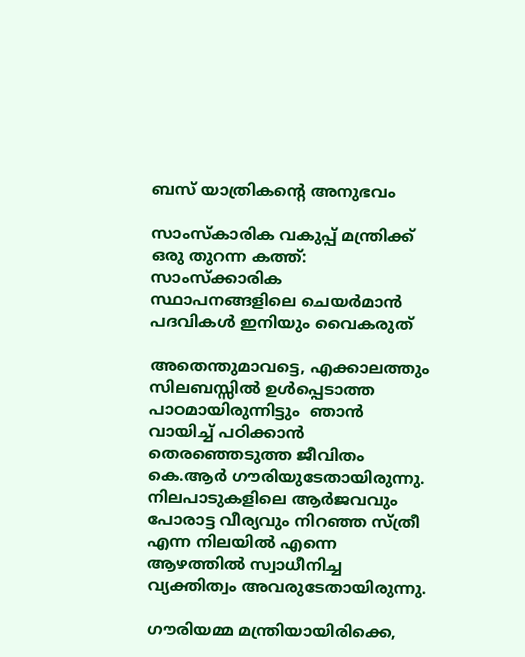ബസ് യാത്രികന്റെ അനുഭവം

സാംസ്‌കാരിക വകുപ്പ് മന്ത്രിക്ക് ഒരു തുറന്ന കത്ത്: സാംസ്‌ക്കാരിക സ്ഥാപനങ്ങളിലെ ചെയര്‍മാന്‍ പദവികള്‍ ഇനിയും വൈകരുത്

അതെന്തുമാവട്ടെ, എക്കാലത്തും സിലബസ്സിൽ ഉൾപ്പെടാത്ത പാഠമായിരുന്നിട്ടും  ഞാൻ വായിച്ച് പഠിക്കാൻ തെരഞ്ഞെടുത്ത ജീവിതം കെ.ആർ ഗൗരിയുടേതായിരുന്നു. നിലപാടുകളിലെ ആർജവവും പോരാട്ട വീര്യവും നിറഞ്ഞ സ്ത്രീ എന്ന നിലയിൽ എന്നെ ആഴത്തിൽ സ്വാധീനിച്ച വ്യക്തിത്വം അവരുടേതായിരുന്നു.

ഗൗരിയമ്മ മന്ത്രിയായിരിക്കെ,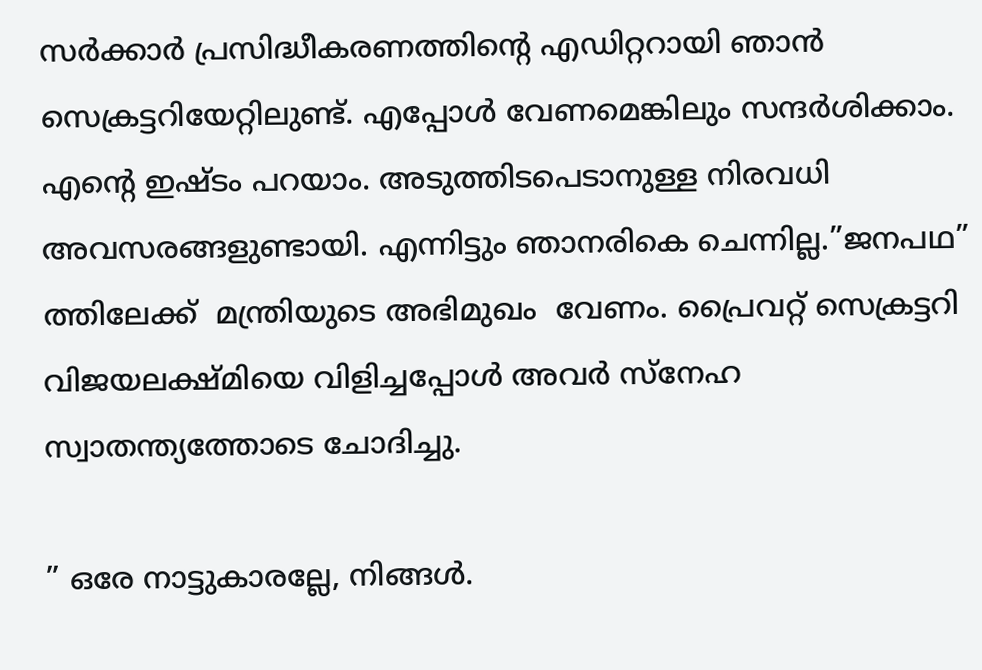സർക്കാർ പ്രസിദ്ധീകരണത്തിൻ്റെ എഡിറ്ററായി ഞാൻ സെക്രട്ടറിയേറ്റിലുണ്ട്. എപ്പോൾ വേണമെങ്കിലും സന്ദർശിക്കാം. എൻ്റെ ഇഷ്ടം പറയാം. അടുത്തിടപെടാനുള്ള നിരവധി അവസരങ്ങളുണ്ടായി. എന്നിട്ടും ഞാനരികെ ചെന്നില്ല.”ജനപഥ” ത്തിലേക്ക്  മന്ത്രിയുടെ അഭിമുഖം  വേണം. പ്രൈവറ്റ് സെക്രട്ടറി വിജയലക്ഷ്മിയെ വിളിച്ചപ്പോൾ അവർ സ്നേഹ സ്വാതന്ത്യത്തോടെ ചോദിച്ചു.

” ഒരേ നാട്ടുകാരല്ലേ, നിങ്ങൾ.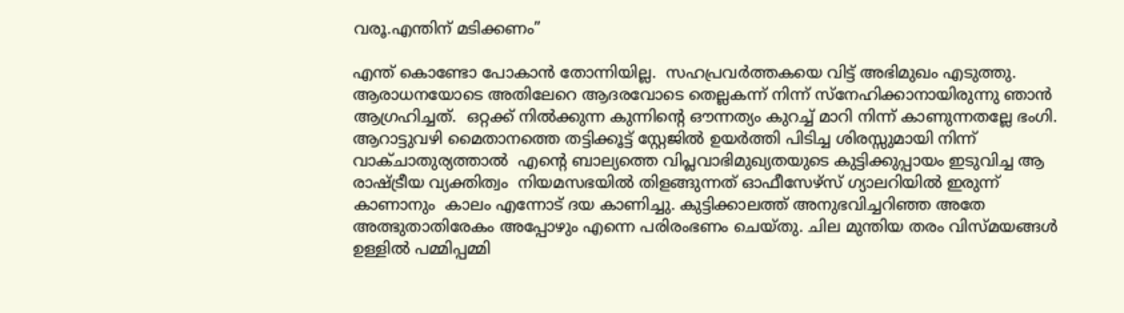വരൂ.എന്തിന് മടിക്കണം”

എന്ത് കൊണ്ടോ പോകാൻ തോന്നിയില്ല.  സഹപ്രവർത്തകയെ വിട്ട് അഭിമുഖം എടുത്തു. ആരാധനയോടെ അതിലേറെ ആദരവോടെ തെല്ലകന്ന് നിന്ന് സ്നേഹിക്കാനായിരുന്നു ഞാൻ ആഗ്രഹിച്ചത്.  ഒറ്റക്ക് നിൽക്കുന്ന കുന്നിൻ്റെ ഔന്നത്യം കുറച്ച് മാറി നിന്ന് കാണുന്നതല്ലേ ഭംഗി. ആറാട്ടുവഴി മൈതാനത്തെ തട്ടിക്കൂട്ട് സ്റ്റേജിൽ ഉയർത്തി പിടിച്ച ശിരസ്സുമായി നിന്ന് വാക്ചാതുര്യത്താൽ  എൻ്റെ ബാല്യത്തെ വിപ്ലവാഭിമുഖ്യതയുടെ കുട്ടിക്കുപ്പായം ഇടുവിച്ച ആ രാഷ്ട്രീയ വ്യക്തിത്വം  നിയമസഭയിൽ തിളങ്ങുന്നത് ഓഫീസേഴ്സ് ഗ്യാലറിയിൽ ഇരുന്ന് കാണാനും  കാലം എന്നോട് ദയ കാണിച്ചു. കുട്ടിക്കാലത്ത് അനുഭവിച്ചറിഞ്ഞ അതേ അത്ഭുതാതിരേകം അപ്പോഴും എന്നെ പരിരംഭണം ചെയ്തു. ചില മുന്തിയ തരം വിസ്മയങ്ങൾ  ഉള്ളിൽ പമ്മിപ്പമ്മി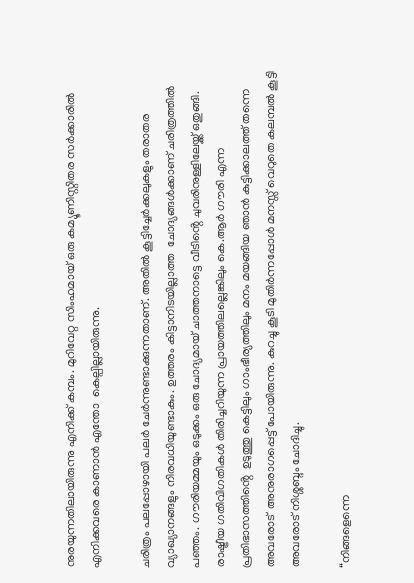നുരയുന്നതിലായിരുന്നു എനിക്ക് കമ്പം. മുറിവേറ്റ സിംഹമായ് ഒരു കമ്യൂണിസ്റ്റിതര സർക്കാരിൽ  എനിക്കവരെ കാണാൻ എന്തോ  കെല്പില്ലായിരുന്നു.

ചരിത്രം പലപ്പോഴായി പലർ ചേർന്നുണ്ടാക്കുന്നതാണ്. അതിൽ കൂട്ടിച്ചേർക്കലുകളും തരാതര വ്യാഖ്യാനങ്ങളും നിരവധിയുണ്ടാകും. ഉത്തരം കിട്ടാനിടയില്ലാത്ത  ചോദ്യങ്ങൾക്കാണ് ചരിത്രത്തിൽ പഞ്ഞം. ഗൗരിയമ്മയും ഒടുക്കം ഒരു ചോദ്യമായ് ചാത്തനാട്ടെ വീടിൻ്റെ ചുവരിനുള്ളിലേയ്ക്ക് ഒതുങ്ങി. രാഷ്ട്രീയ ഗതിവിഗതികൾ തിരിച്ചറിയുന്ന പ്രായത്തിലല്ലെങ്കിലും കെ.ആർ ഗൗരി എന്ന പ്രതിഭാസത്തിൻ്റെ  ഉടുത്തു കെട്ടിലും ഗാംഭീര്യത്തിലും മനം മയങ്ങിയ ഞാൻ കുട്ടിക്കാലത്ത് തന്നെ  അവരോട്  അനുരാഗപ്പെട്ട് പോയിരുന്നു. കുറച്ചു കൂടി മുതിർന്നപ്പോൾ മനസ്സ് വെറുതെ കലമ്പൽ കൂട്ടി അവരോട് നിശ്ശബ്ദം ചോദിച്ചു.

“നിങ്ങളെന്നെ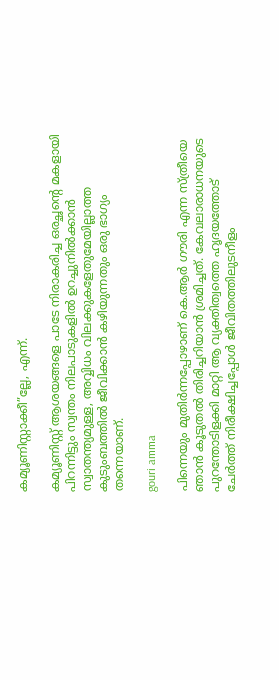കമ്യൂണിസ്റ്റാക്കീ”ല്ലേ, എന്ന്.

കമ്യൂണിസ്റ്റ് ആശയങ്ങളെ പാടേ നിരാകരിച്ച ഒരച്ഛൻ്റെ മകളായി പിറന്നിട്ടും സ്വന്തം നിലപാടുകളിൽ ഉറച്ചുനിൽക്കാൻ സ്വാതന്ത്യമുള്ള, അവ്വിധം വിലക്കുകളേതുമേയില്ലാത്ത കുടുംബത്തിൽ ജീവിക്കാൻ കഴിയുന്നതും ഒരു ഭാഗ്യം തന്നെയാണ്.

gouri amma

പിന്നെയും മുതിർന്നപ്പോഴാണ് കെ.ആർ ഗൗരി എന്ന സ്ത്രീയെ ഞാൻ കൂടുതൽ തിരിച്ചറിയാൻ ശ്രമിച്ചത്. കേവലാരാധനയുടെ പുറന്തോടിളക്കി മാറ്റി ആ വ്യക്തിത്വത്തെ ഹൃദയത്തോട്  ചേർത്ത് നിരീക്ഷിച്ചപ്പോൾ ജീവിതത്തിലുടനീളം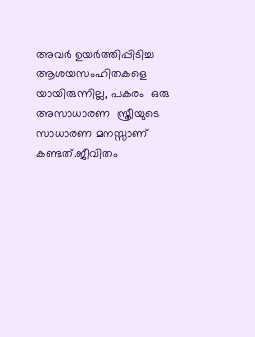അവർ ഉയർത്തിപ്പിടിച്ച ആശയസംഹിതകളെ യായിരുന്നില്ല, പകരം  ഒരു അസാധാരണ  സ്ത്രീയുടെ സാധാരണ മനസ്സാണ് കണ്ടത്.ജീവിതം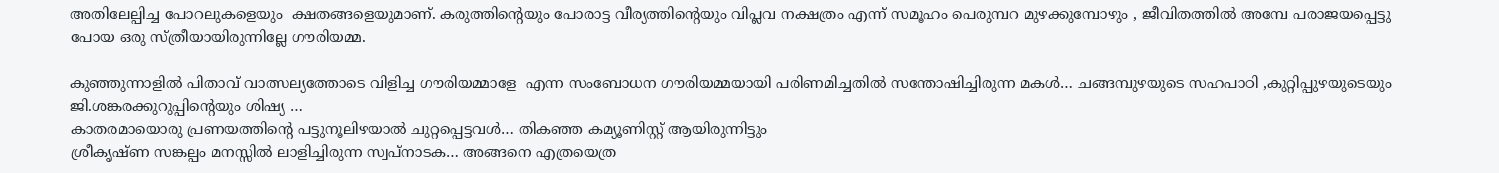അതിലേല്പിച്ച പോറലുകളെയും  ക്ഷതങ്ങളെയുമാണ്. കരുത്തിൻ്റെയും പോരാട്ട വീര്യത്തിൻ്റെയും വിപ്ലവ നക്ഷത്രം എന്ന് സമൂഹം പെരുമ്പറ മുഴക്കുമ്പോഴും , ജീവിതത്തിൽ അമ്പേ പരാജയപ്പെട്ടു പോയ ഒരു സ്ത്രീയായിരുന്നില്ലേ ഗൗരിയമ്മ.

കുഞ്ഞുന്നാളിൽ പിതാവ് വാത്സല്യത്തോടെ വിളിച്ച ഗൗരിയമ്മാളേ  എന്ന സംബോധന ഗൗരിയമ്മയായി പരിണമിച്ചതിൽ സന്തോഷിച്ചിരുന്ന മകൾ… ചങ്ങമ്പുഴയുടെ സഹപാഠി ,കുറ്റിപ്പുഴയുടെയും ജി.ശങ്കരക്കുറുപ്പിൻ്റെയും ശിഷ്യ …
കാതരമായൊരു പ്രണയത്തിൻ്റെ പട്ടുനൂലിഴയാൽ ചുറ്റപ്പെട്ടവൾ… തികഞ്ഞ കമ്യൂണിസ്റ്റ് ആയിരുന്നിട്ടും
ശ്രീകൃഷ്ണ സങ്കല്പം മനസ്സിൽ ലാളിച്ചിരുന്ന സ്വപ്നാടക… അങ്ങനെ എത്രയെത്ര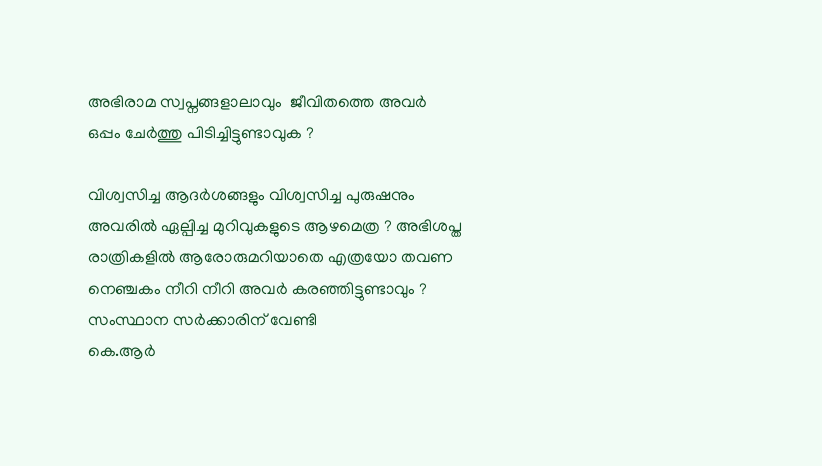അഭിരാമ സ്വപ്നങ്ങളാലാവും  ജീവിതത്തെ അവർ ഒപ്പം ചേർത്തു പിടിച്ചിട്ടുണ്ടാവുക ?

വിശ്വസിച്ച ആദർശങ്ങളും വിശ്വസിച്ച പുരുഷനും അവരിൽ ഏല്പിച്ച മുറിവുകളുടെ ആഴമെത്ര ? അഭിശപ്ത രാത്രികളിൽ ആരോരുമറിയാതെ എത്രയോ തവണ നെഞ്ചകം നീറി നീറി അവർ കരഞ്ഞിട്ടുണ്ടാവും ? സംസ്ഥാന സർക്കാരിന് വേണ്ടി
കെ.ആർ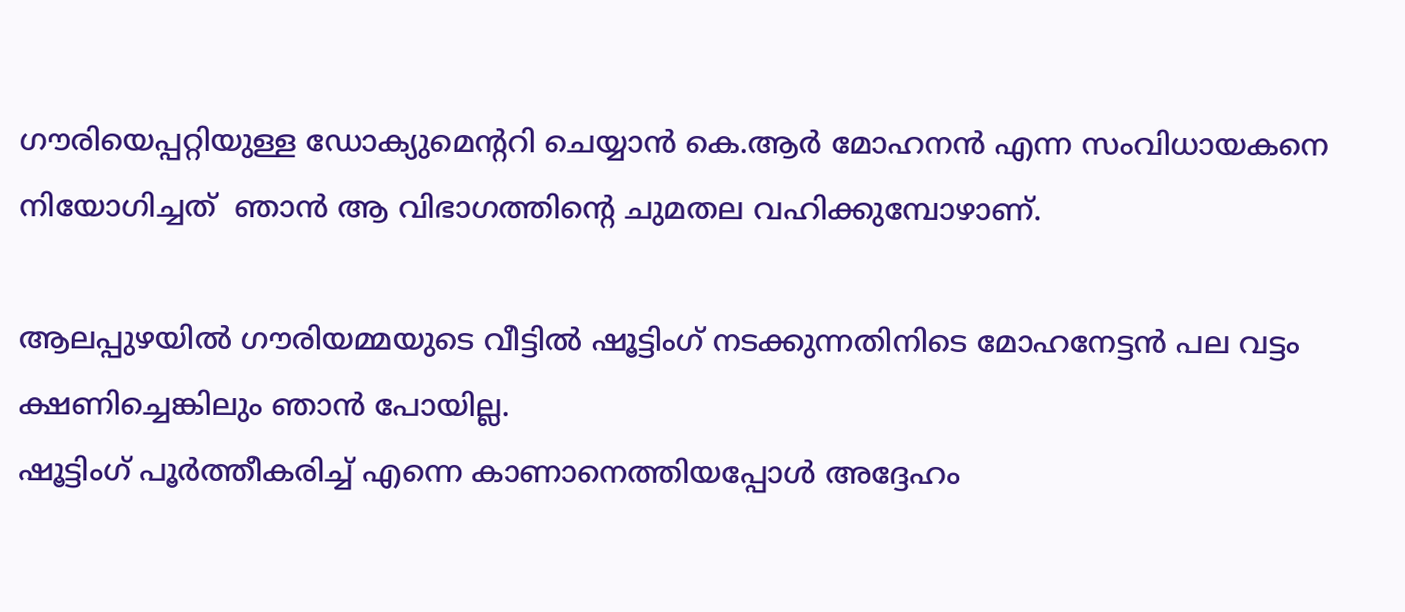ഗൗരിയെപ്പറ്റിയുള്ള ഡോക്യുമെൻ്ററി ചെയ്യാൻ കെ.ആർ മോഹനൻ എന്ന സംവിധായകനെ നിയോഗിച്ചത്  ഞാൻ ആ വിഭാഗത്തിൻ്റെ ചുമതല വഹിക്കുമ്പോഴാണ്.

ആലപ്പുഴയിൽ ഗൗരിയമ്മയുടെ വീട്ടിൽ ഷൂട്ടിംഗ് നടക്കുന്നതിനിടെ മോഹനേട്ടൻ പല വട്ടം ക്ഷണിച്ചെങ്കിലും ഞാൻ പോയില്ല.
ഷൂട്ടിംഗ് പൂർത്തീകരിച്ച് എന്നെ കാണാനെത്തിയപ്പോൾ അദ്ദേഹം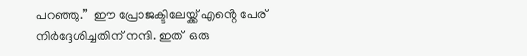പറഞ്ഞു.”  ഈ പ്രോജക്ടിലേയ്ക്ക് എൻ്റെ പേര് നിർദ്ദേശിച്ചതിന് നന്ദി. ഇത്  ഒരു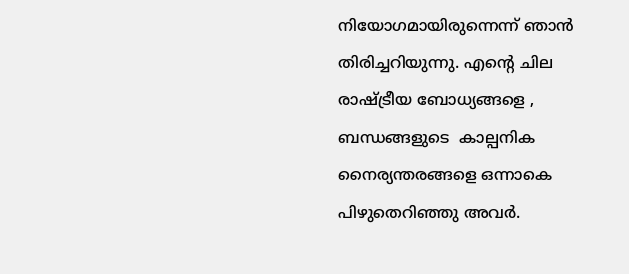നിയോഗമായിരുന്നെന്ന് ഞാൻ തിരിച്ചറിയുന്നു. എൻ്റെ ചില രാഷ്ട്രീയ ബോധ്യങ്ങളെ , ബന്ധങ്ങളുടെ  കാല്പനിക നൈര്യന്തരങ്ങളെ ഒന്നാകെ പിഴുതെറിഞ്ഞു അവർ.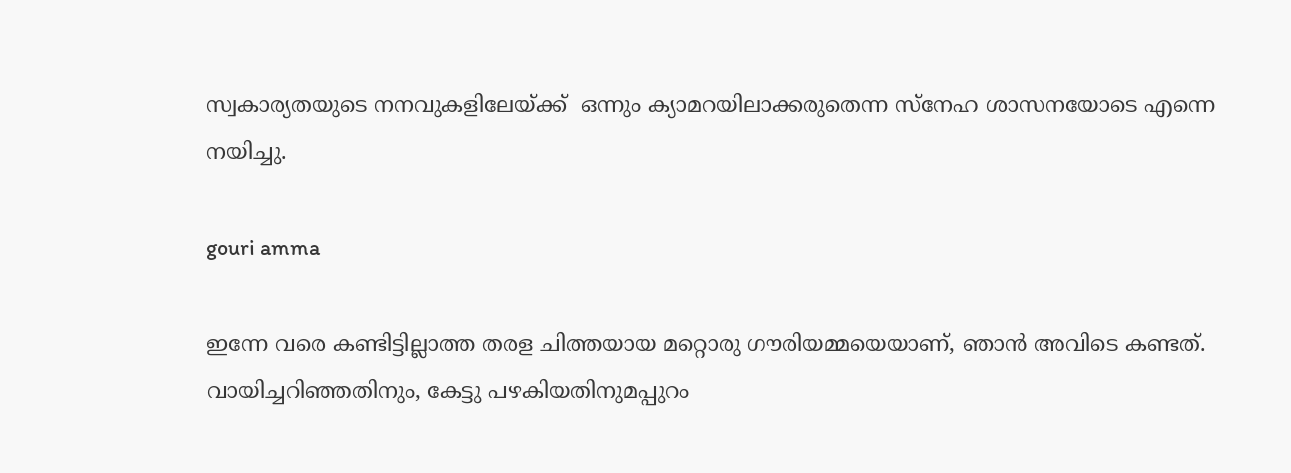സ്വകാര്യതയുടെ നനവുകളിലേയ്ക്ക്  ഒന്നും ക്യാമറയിലാക്കരുതെന്ന സ്നേഹ ശാസനയോടെ എന്നെ നയിച്ചു.

gouri amma

ഇന്നേ വരെ കണ്ടിട്ടില്ലാത്ത തരള ചിത്തയായ മറ്റൊരു ഗൗരിയമ്മയെയാണ്, ഞാൻ അവിടെ കണ്ടത്. വായിച്ചറിഞ്ഞതിനും, കേട്ടു പഴകിയതിനുമപ്പുറം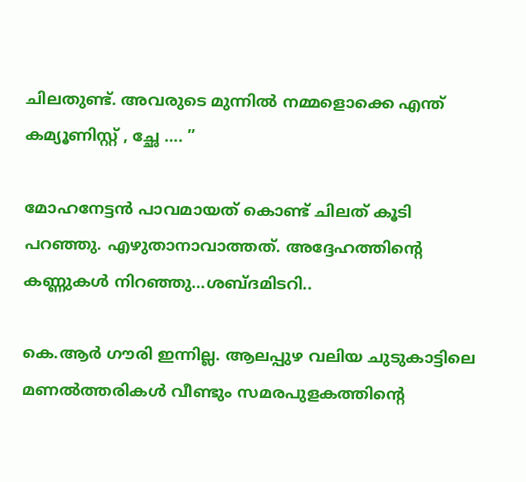ചിലതുണ്ട്. അവരുടെ മുന്നിൽ നമ്മളൊക്കെ എന്ത് കമ്യൂണിസ്റ്റ് , ച്ഛേ …. ”

മോഹനേട്ടൻ പാവമായത് കൊണ്ട് ചിലത് കൂടി പറഞ്ഞു. എഴുതാനാവാത്തത്. അദ്ദേഹത്തിൻ്റെ കണ്ണുകൾ നിറഞ്ഞു…ശബ്ദമിടറി..

കെ.ആർ ഗൗരി ഇന്നില്ല. ആലപ്പുഴ വലിയ ചുടുകാട്ടിലെ മണൽത്തരികൾ വീണ്ടും സമരപുളകത്തിൻ്റെ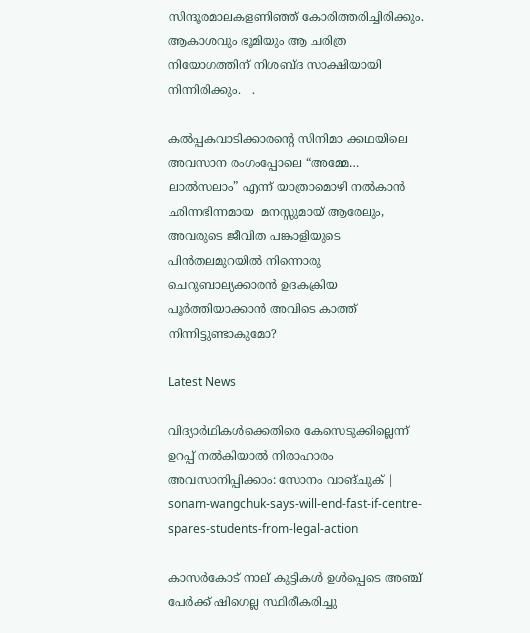സിന്ദൂരമാലകളണിഞ്ഞ് കോരിത്തരിച്ചിരിക്കും. ആകാശവും ഭൂമിയും ആ ചരിത്ര നിയോഗത്തിന് നിശബ്ദ സാക്ഷിയായി നിന്നിരിക്കും.   .

കൽപ്പകവാടിക്കാരൻ്റെ സിനിമാ ക്കഥയിലെ അവസാന രംഗംപ്പോലെ “അമ്മേ… ലാൽസലാം” എന്ന് യാത്രാമൊഴി നൽകാൻ ഛിന്നഭിന്നമായ  മനസ്സുമായ് ആരേലും, അവരുടെ ജീവിത പങ്കാളിയുടെ പിൻതലമുറയിൽ നിന്നൊരു ചെറുബാല്യക്കാരൻ ഉദകക്രിയ പൂർത്തിയാക്കാൻ അവിടെ കാത്ത് നിന്നിട്ടുണ്ടാകുമോ?

Latest News

വിദ്യാർഥികള്‍ക്കെതിരെ കേസെടുക്കില്ലെന്ന് ഉറപ്പ് നൽകിയാൽ നിരാഹാരം അവസാനിപ്പിക്കാം: സോനം വാങ്ചുക് | sonam-wangchuk-says-will-end-fast-if-centre-spares-students-from-legal-action

കാസര്‍കോട് നാല് കുട്ടികള്‍ ഉള്‍പ്പെടെ അഞ്ച് പേര്‍ക്ക് ഷിഗെല്ല സ്ഥിരീകരിച്ചു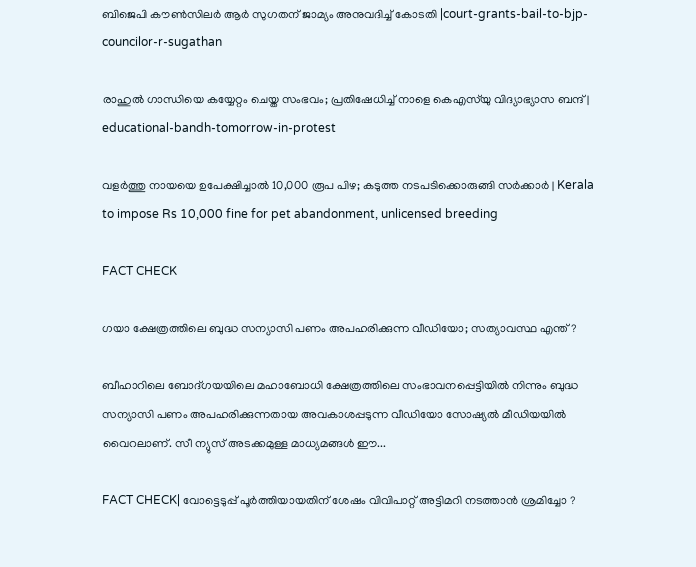ബിജെപി കൗൺസിലർ ആർ സുഗതന് ജാമ്യം അനുവദിച്ച് കോടതി |court-grants-bail-to-bjp-councilor-r-sugathan

രാഹുൽ ഗാന്ധിയെ കയ്യേറ്റം ചെയ്ത സംഭവം‌; പ്രതിഷേധിച്ച് നാളെ കെഎസ്‍യു വിദ്യാഭ്യാസ ബന്ദ് | educational-bandh-tomorrow-in-protest

വളര്‍ത്തു നായയെ ഉപേക്ഷിച്ചാല്‍ 10,000 രൂപ പിഴ; കടുത്ത നടപടിക്കൊരുങ്ങി സര്‍ക്കാര്‍ | Kerala to impose Rs 10,000 fine for pet abandonment, unlicensed breeding

FACT CHECK

ഗയാ ക്ഷേത്രത്തിലെ ബുദ്ധ സന്യാസി പണം അപഹരിക്കുന്ന വീഡിയോ; സത്യാവസ്ഥ എന്ത്?

ബീഹാറിലെ ബോദ്ഗയയിലെ മഹാബോധി ക്ഷേത്രത്തിലെ സംഭാവനപ്പെട്ടിയില്‍ നിന്നും ബുദ്ധ സന്യാസി പണം അപഹരിക്കുന്നതായ അവകാശപ്പടുന്ന വീഡിയോ സോഷ്യല്‍ മീഡിയയില്‍ വൈറലാണ്. സീ ന്യുസ് അടക്കമുള്ള മാധ്യമങ്ങള്‍ ഈ...

FACT CHECK| വോട്ടെടുപ്പ് പൂർത്തിയായതിന് ശേഷം വിവിപാറ്റ് അട്ടിമറി നടത്താൻ ശ്രമിച്ചോ ?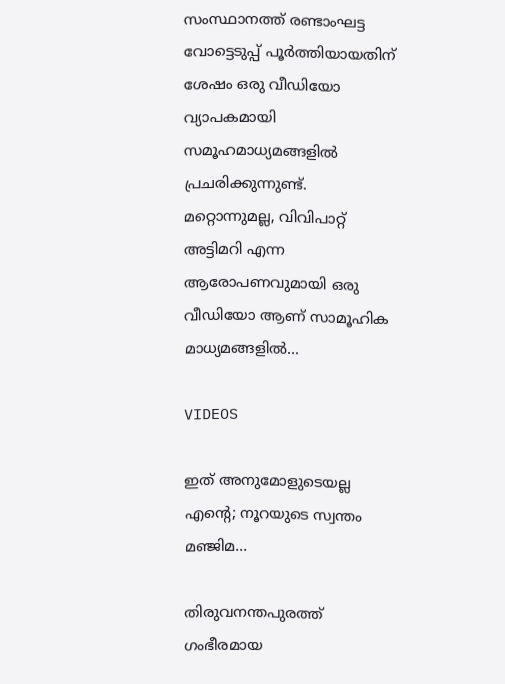സംസ്ഥാനത്ത് രണ്ടാംഘട്ട വോട്ടെടുപ്പ് പൂർത്തിയായതിന് ശേഷം ഒരു വീഡിയോ വ്യാപകമായി സമൂഹമാധ്യമങ്ങളിൽ പ്രചരിക്കുന്നുണ്ട്. മറ്റൊന്നുമല്ല, വിവിപാറ്റ് അട്ടിമറി എന്ന ആരോപണവുമായി ഒരു വീഡിയോ ആണ് സാമൂഹിക മാധ്യമങ്ങളിൽ...

VIDEOS

ഇത് അനുമോളുടെയല്ല എന്റെ; നൂറയുടെ സ്വന്തം മഞ്ജിമ…

തിരുവനന്തപുരത്ത് ഗംഭീരമായ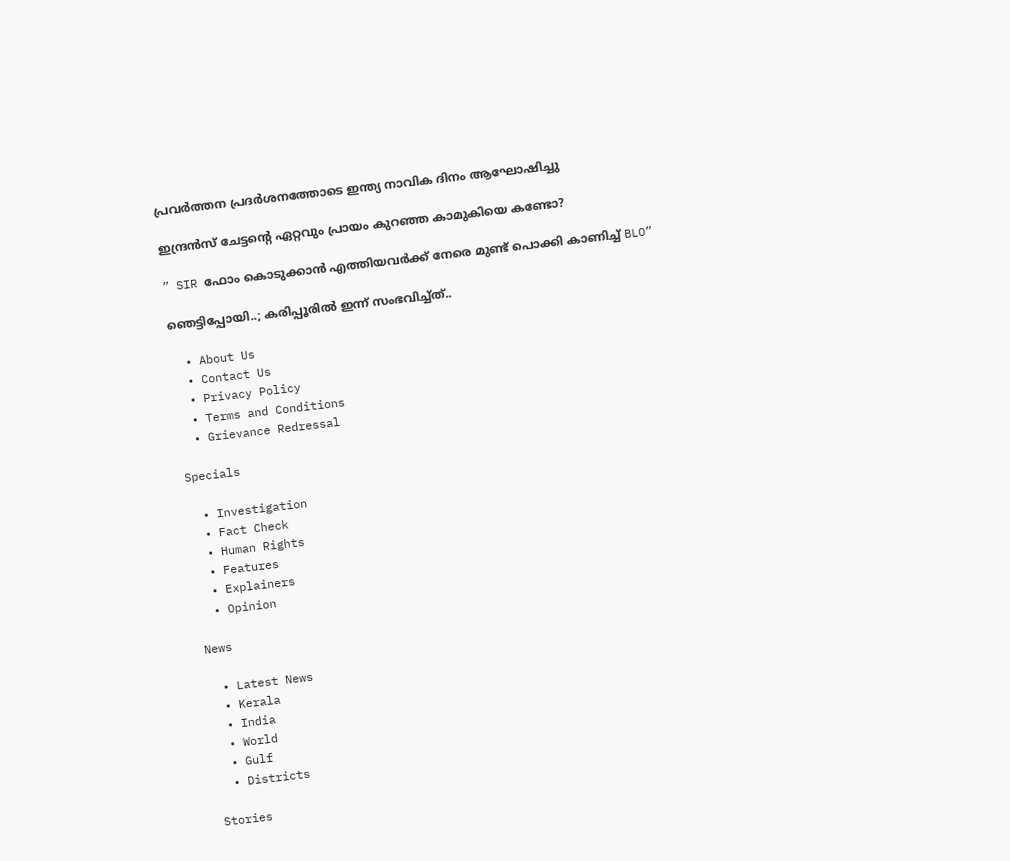പ്രവർത്തന പ്രദർശനത്തോടെ ഇന്ത്യ നാവിക ദിനം ആഘോഷിച്ചു

ഇന്ദ്രൻസ് ചേട്ടന്റെ ഏറ്റവും പ്രായം കുറഞ്ഞ കാമുകിയെ കണ്ടോ?

” SIR ഫോം കൊടുക്കാൻ എത്തിയവർക്ക് നേരെ മുണ്ട് പൊക്കി കാണിച്ച് BLO”

ഞെട്ടിപ്പോയി..; കരിപ്പൂരിൽ ഇന്ന് സംഭവിച്ച്ത്..

  • About Us
  • Contact Us
  • Privacy Policy
  • Terms and Conditions
  • Grievance Redressal

Specials

  • Investigation
  • Fact Check
  • Human Rights
  • Features
  • Explainers
  • Opinion

News

  • Latest News
  • Kerala
  • India
  • World
  • Gulf
  • Districts

Stories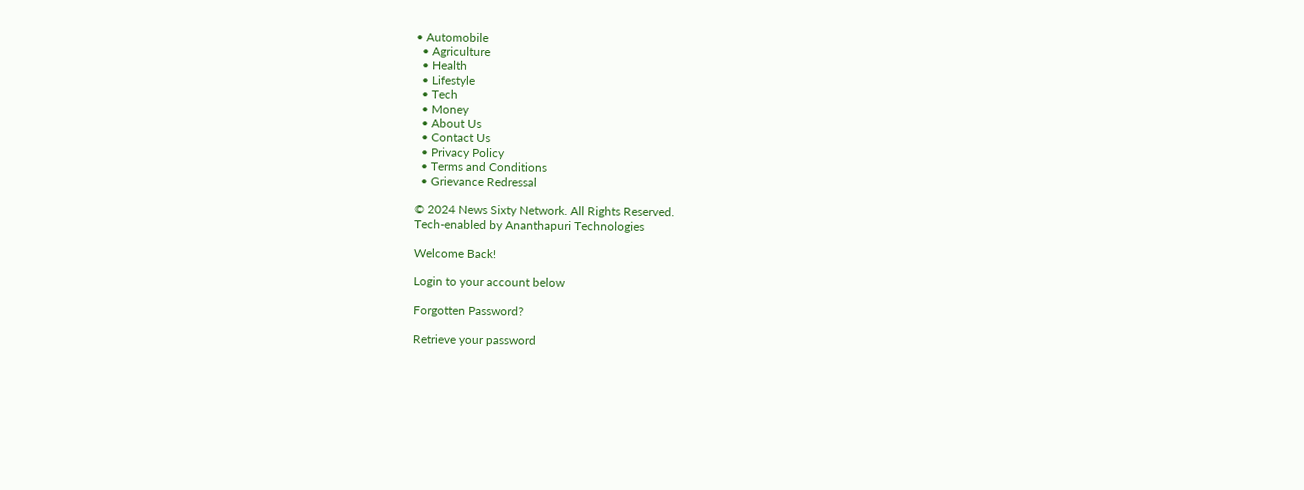• Automobile
  • Agriculture
  • Health
  • Lifestyle
  • Tech
  • Money
  • About Us
  • Contact Us
  • Privacy Policy
  • Terms and Conditions
  • Grievance Redressal

© 2024 News Sixty Network. All Rights Reserved.
Tech-enabled by Ananthapuri Technologies

Welcome Back!

Login to your account below

Forgotten Password?

Retrieve your password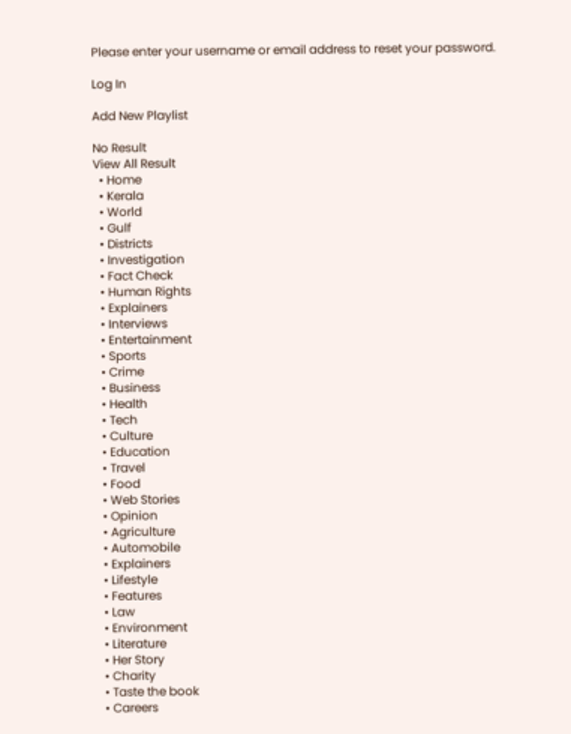Please enter your username or email address to reset your password.

Log In

Add New Playlist

No Result
View All Result
  • Home
  • Kerala
  • World
  • Gulf
  • Districts
  • Investigation
  • Fact Check
  • Human Rights
  • Explainers
  • Interviews
  • Entertainment
  • Sports
  • Crime
  • Business
  • Health
  • Tech
  • Culture
  • Education
  • Travel
  • Food
  • Web Stories
  • Opinion
  • Agriculture
  • Automobile
  • Explainers
  • Lifestyle
  • Features
  • Law
  • Environment
  • Literature
  • Her Story
  • Charity
  • Taste the book
  • Careers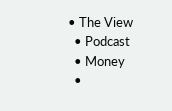• The View
  • Podcast
  • Money
  •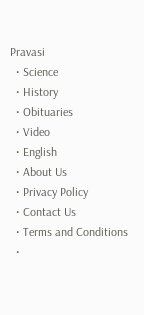Pravasi
  • Science
  • History
  • Obituaries
  • Video
  • English
  • About Us
  • Privacy Policy
  • Contact Us
  • Terms and Conditions
  •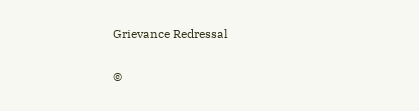Grievance Redressal

©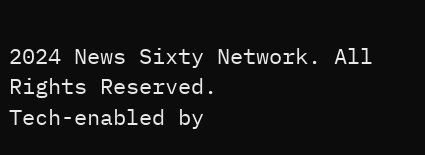2024 News Sixty Network. All Rights Reserved.
Tech-enabled by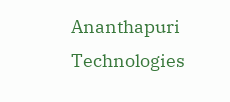Ananthapuri Technologies